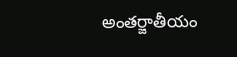అంతర్జాతీయం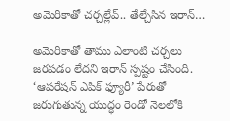అమెరికాతో చర్చల్లేవ్.. తేల్చేసిన ఇరాన్…

అమెరికాతో తాము ఎలాంటి చర్చలు జరపడం లేదని ఇరాన్ స్పష్టం చేసింది. ‘ఆపరేషన్ ఎపిక్ ఫ్యూరీ’ పేరుతో జరుగుతున్న యుద్ధం రెండో నెలలోకి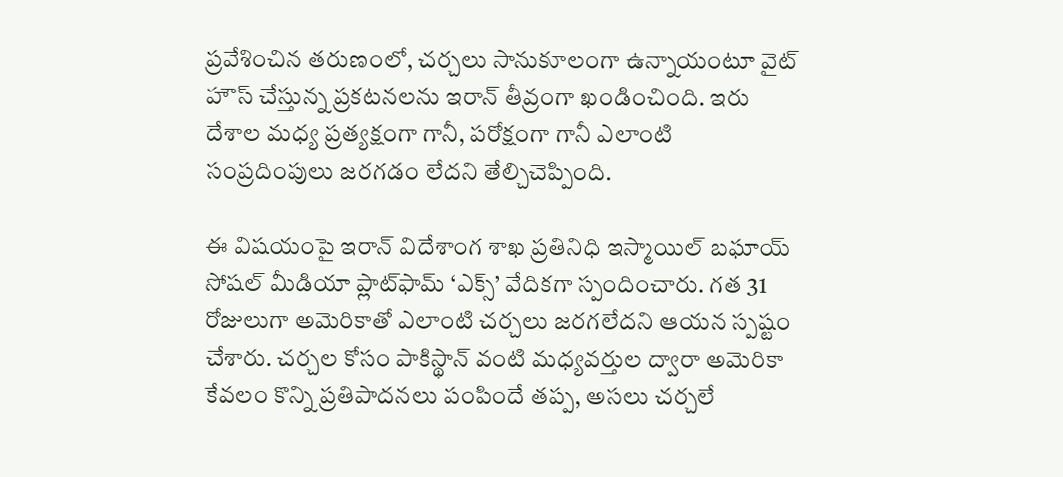ప్రవేశించిన తరుణంలో, చర్చలు సానుకూలంగా ఉన్నాయంటూ వైట్ హౌస్ చేస్తున్న ప్రకటనలను ఇరాన్ తీవ్రంగా ఖండించింది. ఇరు దేశాల మధ్య ప్రత్యక్షంగా గానీ, పరోక్షంగా గానీ ఎలాంటి సంప్రదింపులు జరగడం లేదని తేల్చిచెప్పింది.

ఈ విషయంపై ఇరాన్ విదేశాంగ శాఖ ప్రతినిధి ఇస్మాయిల్ బఘాయ్ సోషల్ మీడియా ప్లాట్‌ఫామ్ ‘ఎక్స్’ వేదికగా స్పందించారు. గత 31 రోజులుగా అమెరికాతో ఎలాంటి చర్చలు జరగలేదని ఆయన స్పష్టం చేశారు. చర్చల కోసం పాకిస్థాన్ వంటి మధ్యవర్తుల ద్వారా అమెరికా కేవలం కొన్ని ప్రతిపాదనలు పంపిందే తప్ప, అసలు చర్చలే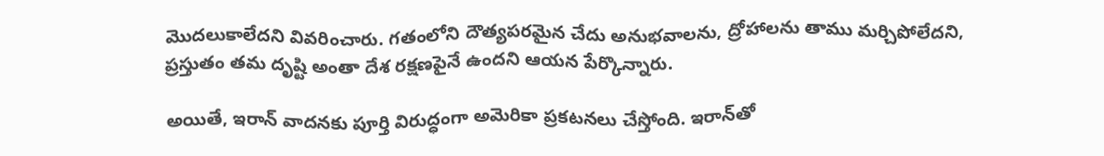మొదలుకాలేదని వివరించారు. గతంలోని దౌత్యపరమైన చేదు అనుభవాలను, ద్రోహాలను తాము మర్చిపోలేదని, ప్రస్తుతం తమ దృష్టి అంతా దేశ రక్షణపైనే ఉందని ఆయన పేర్కొన్నారు.

అయితే, ఇరాన్ వాదనకు పూర్తి విరుద్ధంగా అమెరికా ప్రకటనలు చేస్తోంది. ఇరాన్‌తో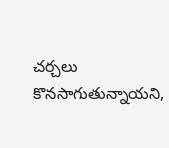చర్చలు కొనసాగుతున్నాయని,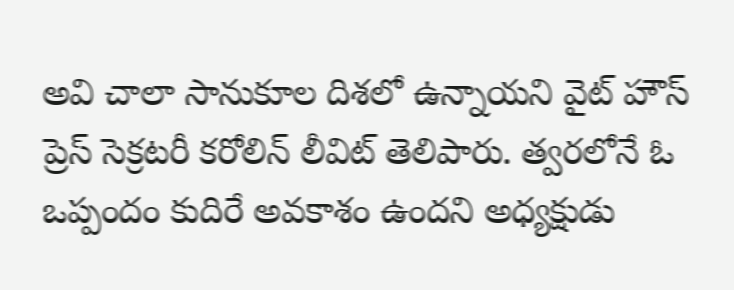అవి చాలా సానుకూల దిశలో ఉన్నాయని వైట్ హౌస్ ప్రెస్ సెక్రటరీ కరోలిన్ లీవిట్ తెలిపారు. త్వరలోనే ఓ ఒప్పందం కుదిరే అవకాశం ఉందని అధ్యక్షుడు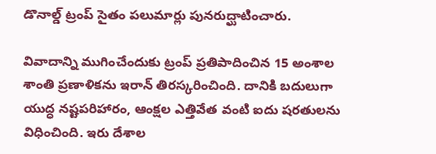డొనాల్డ్ ట్రంప్ సైతం పలుమార్లు పునరుద్ఘాటించారు.

వివాదాన్ని ముగించేందుకు ట్రంప్ ప్రతిపాదించిన 15 అంశాల శాంతి ప్రణాళికను ఇరాన్ తిరస్కరించింది. దానికి బదులుగా యుద్ధ నష్టపరిహారం, ఆంక్షల ఎత్తివేత వంటి ఐదు షరతులను విధించింది. ఇరు దేశాల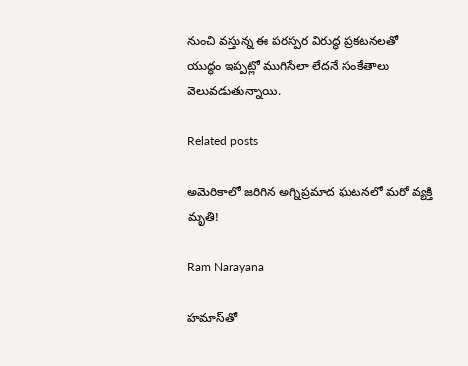నుంచి వస్తున్న ఈ పరస్పర విరుద్ధ ప్రకటనలతో యుద్ధం ఇప్పట్లో ముగిసేలా లేదనే సంకేతాలు వెలువడుతున్నాయి.

Related posts

అమెరికాలో జరిగిన అగ్నిప్రమాద ఘటనలో మరో వ్యక్తి మృతి!

Ram Narayana

హమాస్‌తో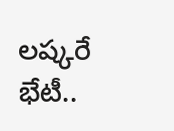లష్కరే భేటీ..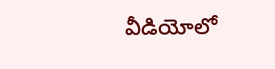వీడియోలో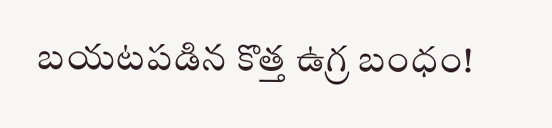బయటపడిన కొత్త ఉగ్ర బంధం!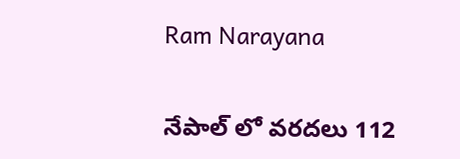Ram Narayana

నేపాల్ లో వరదలు 112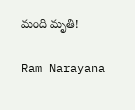మంది మృతి!

Ram Narayana